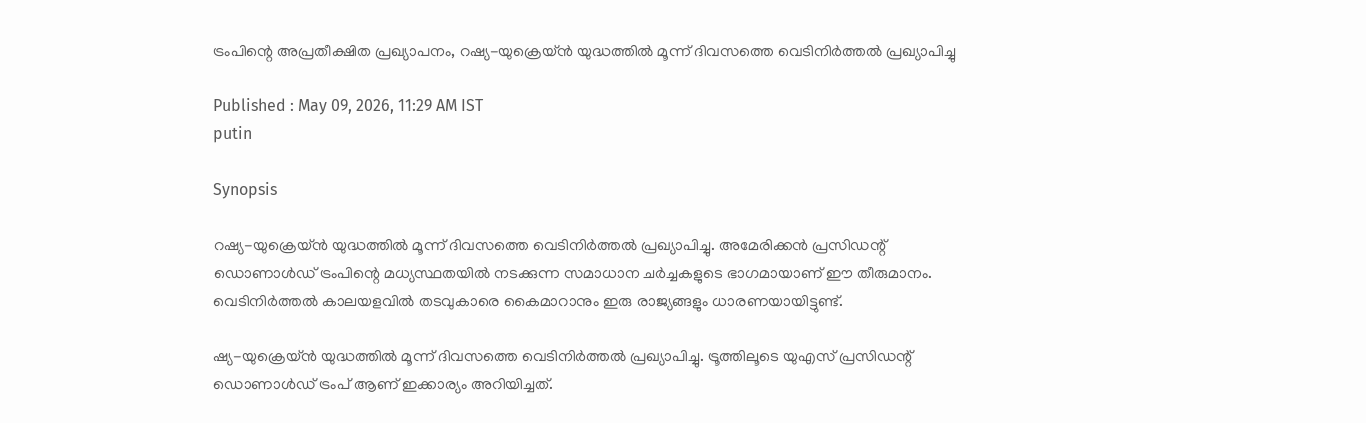ട്രംപിന്റെ അപ്രതീക്ഷിത പ്രഖ്യാപനം, റഷ്യ-യുക്രെയ്ൻ യുദ്ധത്തിൽ മൂന്ന് ദിവസത്തെ വെടിനിർത്തൽ പ്രഖ്യാപിച്ചു

Published : May 09, 2026, 11:29 AM IST
putin

Synopsis

റഷ്യ-യുക്രെയ്ൻ യുദ്ധത്തിൽ മൂന്ന് ദിവസത്തെ വെടിനിർത്തൽ പ്രഖ്യാപിച്ചു. അമേരിക്കൻ പ്രസിഡന്റ് ഡൊണാൾഡ് ട്രംപിന്റെ മധ്യസ്ഥതയിൽ നടക്കുന്ന സമാധാന ചർച്ചകളുടെ ഭാഗമായാണ് ഈ തീരുമാനം. വെടിനിർത്തൽ കാലയളവിൽ തടവുകാരെ കൈമാറാനും ഇരു രാജ്യങ്ങളും ധാരണയായിട്ടുണ്ട്.

ഷ്യ-യുക്രെയ്ൻ യുദ്ധത്തിൽ മൂന്ന് ദിവസത്തെ വെടിനിർത്തൽ പ്രഖ്യാപിച്ചു. ട്രൂത്തിലൂടെ യുഎസ് പ്രസിഡന്റ് ഡൊണാൾഡ് ട്രംപ് ആണ് ഇക്കാര്യം അറിയിച്ചത്.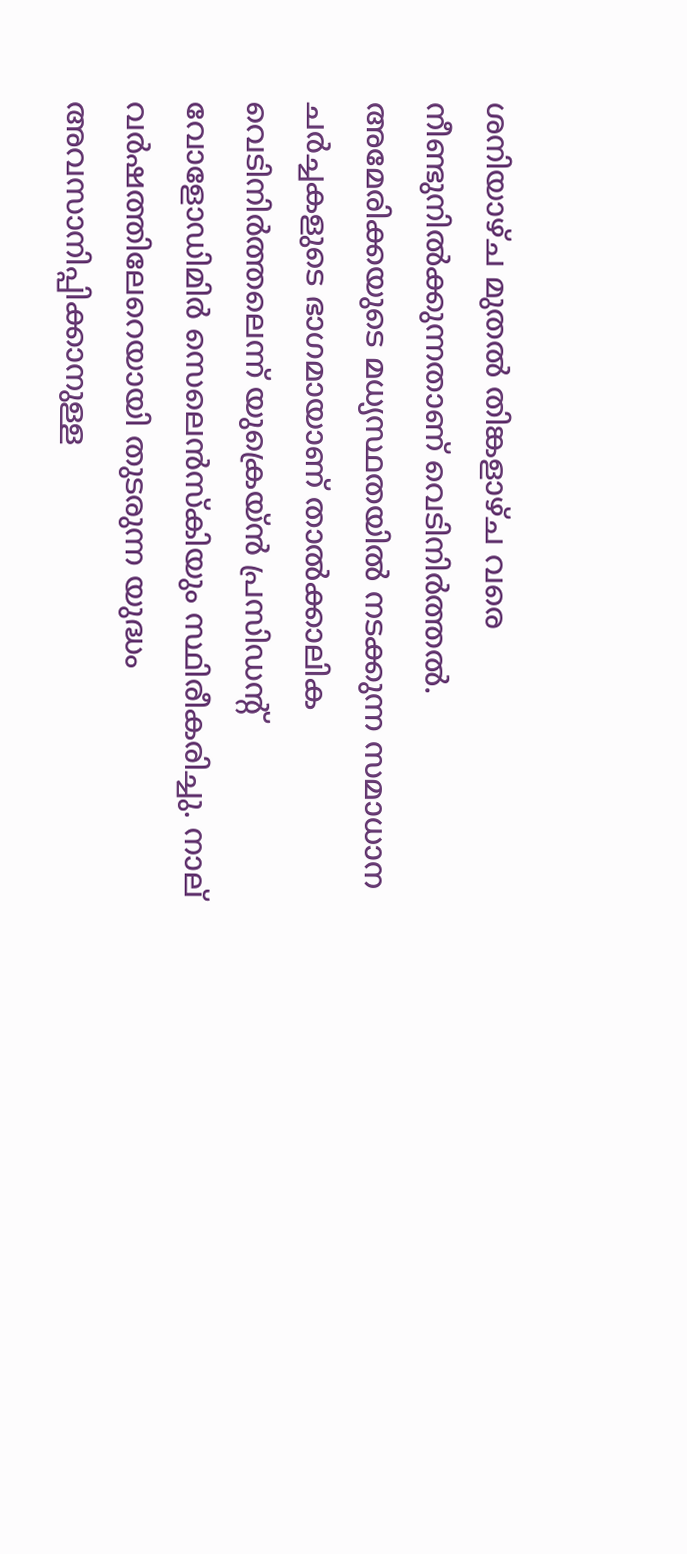ശനിയാഴ്ച മുതൽ തിങ്കളാഴ്ച വരെ നീണ്ടുനിൽക്കുന്നതാണ് വെടിനിർത്തൽ. അമേരിക്കയുടെ മധ്യസ്ഥതയിൽ നടക്കുന്ന സമാധാന ചർച്ചകളുടെ ഭാഗമായാണ് താൽക്കാലിക വെടിനിർത്തലെന്ന് യുക്രെയ്ൻ പ്രസിഡന്റ് വോളോഡിമിർ സെലെൻസ്‌കിയും സ്ഥിരീകരിച്ചു. നാല് വർഷത്തിലേറെയായി തുടരുന്ന യുദ്ധം അവസാനിപ്പിക്കാനുള്ള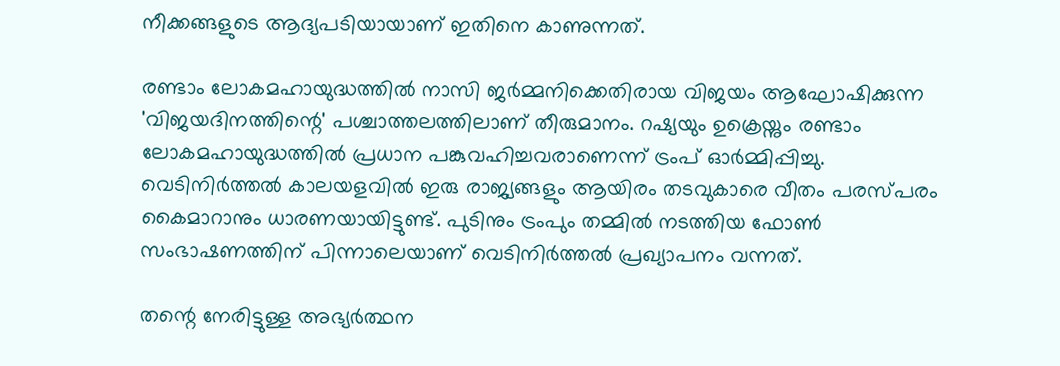നീക്കങ്ങളുടെ ആദ്യപടിയായാണ് ഇതിനെ കാണുന്നത്.

രണ്ടാം ലോകമഹായുദ്ധത്തിൽ നാസി ജർമ്മനിക്കെതിരായ വിജയം ആഘോഷിക്കുന്ന 'വിജയദിനത്തിന്റെ' പശ്ചാത്തലത്തിലാണ് തീരുമാനം. റഷ്യയും ഉക്രെയ്നും രണ്ടാം ലോകമഹായുദ്ധത്തിൽ പ്രധാന പങ്കുവഹിച്ചവരാണെന്ന് ട്രംപ് ഓർമ്മിപ്പിച്ചു. വെടിനിർത്തൽ കാലയളവിൽ ഇരു രാജ്യങ്ങളും ആയിരം തടവുകാരെ വീതം പരസ്പരം കൈമാറാനും ധാരണയായിട്ടുണ്ട്. പുടിനും ട്രംപും തമ്മിൽ നടത്തിയ ഫോൺ സംഭാഷണത്തിന് പിന്നാലെയാണ് വെടിനിർത്തൽ പ്രഖ്യാപനം വന്നത്.

തന്റെ നേരിട്ടുള്ള അഭ്യർത്ഥന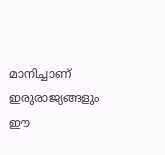മാനിച്ചാണ് ഇരുരാജ്യങ്ങളും ഈ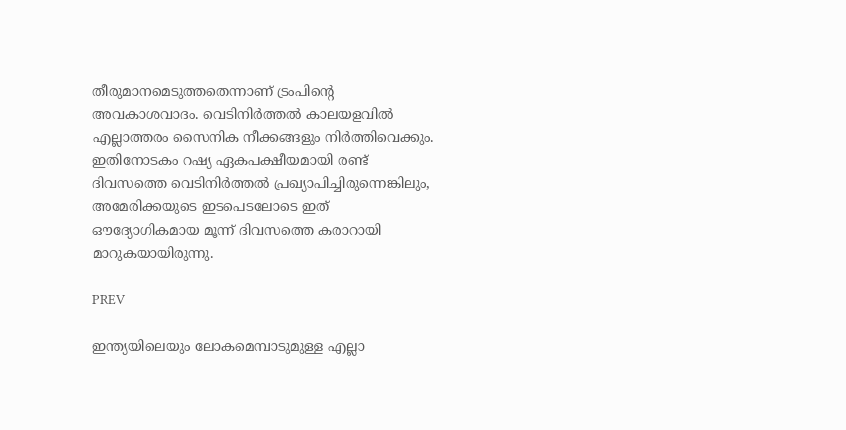തീരുമാനമെടുത്തതെന്നാണ് ട്രംപിന്റെ അവകാശവാദം. വെടിനിർത്തൽ കാലയളവിൽ എല്ലാത്തരം സൈനിക നീക്കങ്ങളും നിർത്തിവെക്കും. ഇതിനോടകം റഷ്യ ഏകപക്ഷീയമായി രണ്ട് ദിവസത്തെ വെടിനിർത്തൽ പ്രഖ്യാപിച്ചിരുന്നെങ്കിലും, അമേരിക്കയുടെ ഇടപെടലോടെ ഇത് ഔദ്യോഗികമായ മൂന്ന് ദിവസത്തെ കരാറായി മാറുകയായിരുന്നു.

PREV

ഇന്ത്യയിലെയും ലോകമെമ്പാടുമുള്ള എല്ലാ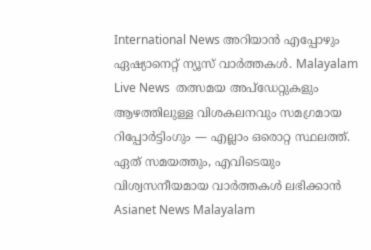International News അറിയാൻ എപ്പോഴും ഏഷ്യാനെറ്റ് ന്യൂസ് വാർത്തകൾ. Malayalam Live News  തത്സമയ അപ്‌ഡേറ്റുകളും ആഴത്തിലുള്ള വിശകലനവും സമഗ്രമായ റിപ്പോർട്ടിംഗും — എല്ലാം ഒരൊറ്റ സ്ഥലത്ത്. ഏത് സമയത്തും, എവിടെയും വിശ്വസനീയമായ വാർത്തകൾ ലഭിക്കാൻ Asianet News Malayalam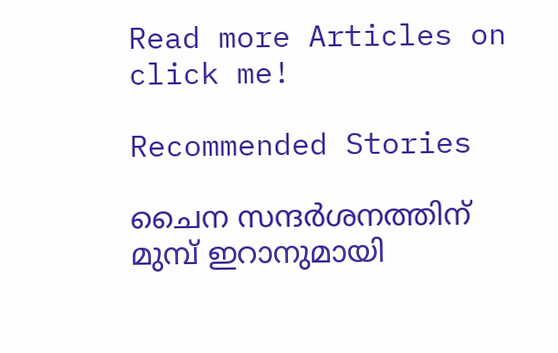Read more Articles on
click me!

Recommended Stories

ചൈന സന്ദര്‍ശനത്തിന് മുമ്പ് ഇറാനുമായി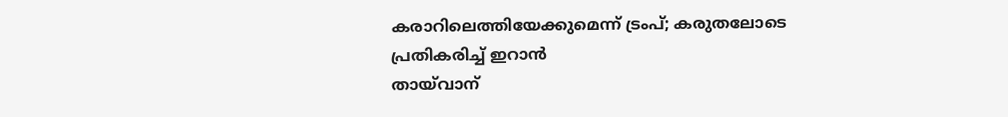കരാറിലെത്തിയേക്കുമെന്ന് ട്രംപ്; കരുതലോടെ പ്രതികരിച്ച് ഇറാൻ
തായ്‌വാന്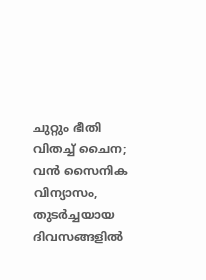ചുറ്റും ഭീതി വിതച്ച് ചൈന; വൻ സൈനിക വിന്യാസം, തുടർച്ചയായ ദിവസങ്ങളിൽ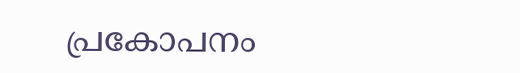പ്രകോപനം